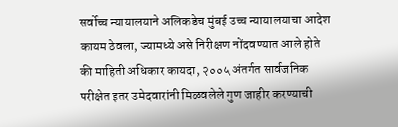सर्वोच्च न्यायालयाने अलिकडेच मुंबई उच्च न्यायालयाचा आदेश कायम ठेवला, ज्यामध्ये असे निरीक्षण नोंदवण्यात आले होते की माहिती अधिकार कायदा, २००५ अंतर्गत सार्वजनिक परीक्षेत इतर उमेदवारांनी मिळवलेले गुण जाहीर करण्याची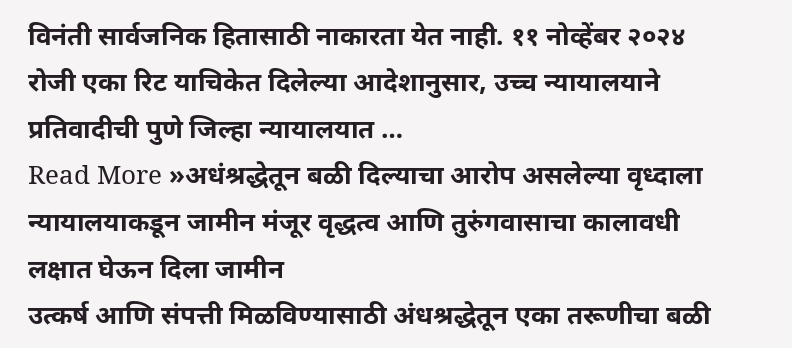विनंती सार्वजनिक हितासाठी नाकारता येत नाही. ११ नोव्हेंबर २०२४ रोजी एका रिट याचिकेत दिलेल्या आदेशानुसार, उच्च न्यायालयाने प्रतिवादीची पुणे जिल्हा न्यायालयात …
Read More »अधंश्रद्धेतून बळी दिल्याचा आरोप असलेल्या वृध्दाला न्यायालयाकडून जामीन मंजूर वृद्धत्व आणि तुरुंगवासाचा कालावधी लक्षात घेऊन दिला जामीन
उत्कर्ष आणि संपत्ती मिळविण्यासाठी अंधश्रद्धेतून एका तरूणीचा बळी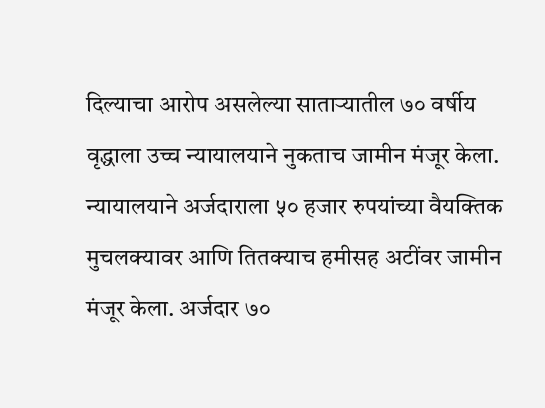दिल्याचा आरोप असलेल्या साताऱ्यातील ७० वर्षीय वृद्धाला उच्च न्यायालयाने नुकताच जामीन मंजूर केला. न्यायालयाने अर्जदाराला ५० हजार रुपयांच्या वैयक्तिक मुचलक्यावर आणि तितक्याच हमीसह अटींवर जामीन मंजूर केला. अर्जदार ७०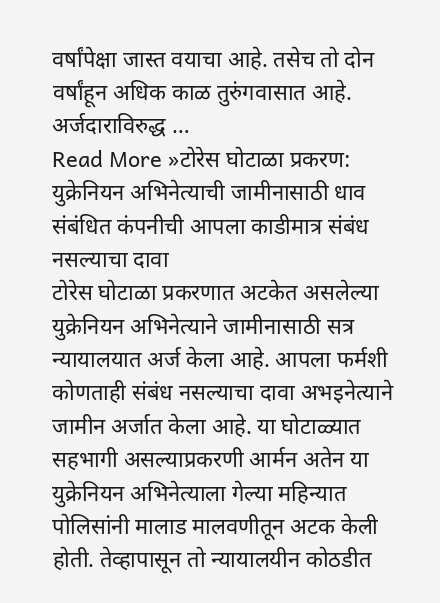वर्षांपेक्षा जास्त वयाचा आहे. तसेच तो दोन वर्षांहून अधिक काळ तुरुंगवासात आहे. अर्जदाराविरुद्ध …
Read More »टोरेस घोटाळा प्रकरण: युक्रेनियन अभिनेत्याची जामीनासाठी धाव संबंधित कंपनीची आपला काडीमात्र संबंध नसल्याचा दावा
टोरेस घोटाळा प्रकरणात अटकेत असलेल्या युक्रेनियन अभिनेत्याने जामीनासाठी सत्र न्यायालयात अर्ज केला आहे. आपला फर्मशी कोणताही संबंध नसल्याचा दावा अभइनेत्याने जामीन अर्जात केला आहे. या घोटाळ्यात सहभागी असल्याप्रकरणी आर्मन अतेन या युक्रेनियन अभिनेत्याला गेल्या महिन्यात पोलिसांनी मालाड मालवणीतून अटक केली होती. तेव्हापासून तो न्यायालयीन कोठडीत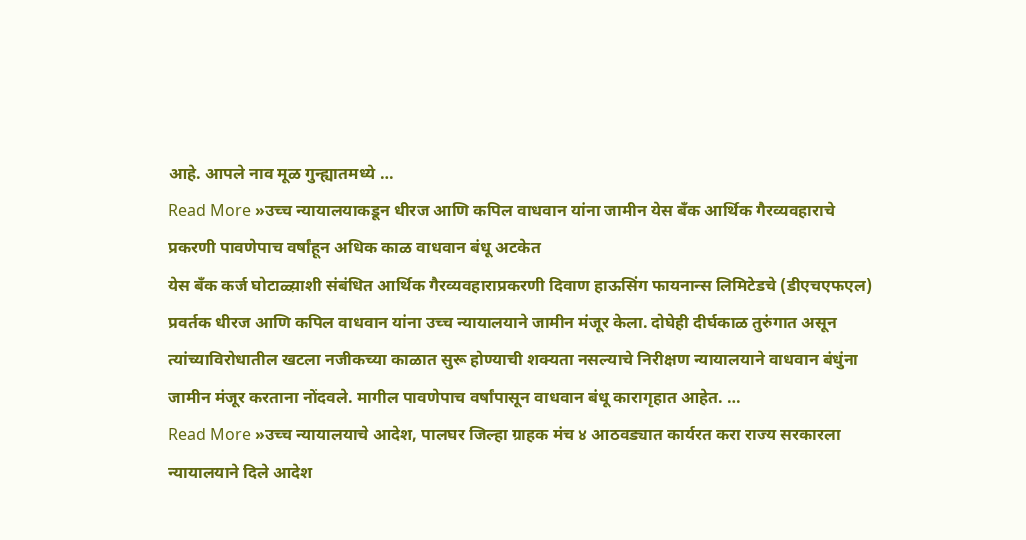आहे. आपले नाव मूळ गुन्ह्यातमध्ये …
Read More »उच्च न्यायालयाकडून धीरज आणि कपिल वाधवान यांना जामीन येस बँक आर्थिक गैरव्यवहाराचे प्रकरणी पावणेपाच वर्षांहून अधिक काळ वाधवान बंधू अटकेत
येस बँक कर्ज घोटाळ्य़ाशी संबंधित आर्थिक गैरव्यवहाराप्रकरणी दिवाण हाऊसिंग फायनान्स लिमिटेडचे (डीएचएफएल) प्रवर्तक धीरज आणि कपिल वाधवान यांना उच्च न्यायालयाने जामीन मंजूर केला. दोघेही दीर्घकाळ तुरुंगात असून त्यांच्याविरोधातील खटला नजीकच्या काळात सुरू होण्याची शक्यता नसल्याचे निरीक्षण न्यायालयाने वाधवान बंधुंना जामीन मंजूर करताना नोंदवले. मागील पावणेपाच वर्षांपासून वाधवान बंधू कारागृहात आहेत. …
Read More »उच्च न्यायालयाचे आदेश, पालघर जिल्हा ग्राहक मंच ४ आठवड्यात कार्यरत करा राज्य सरकारला न्यायालयाने दिले आदेश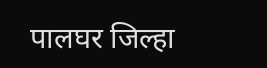पालघर जिल्हा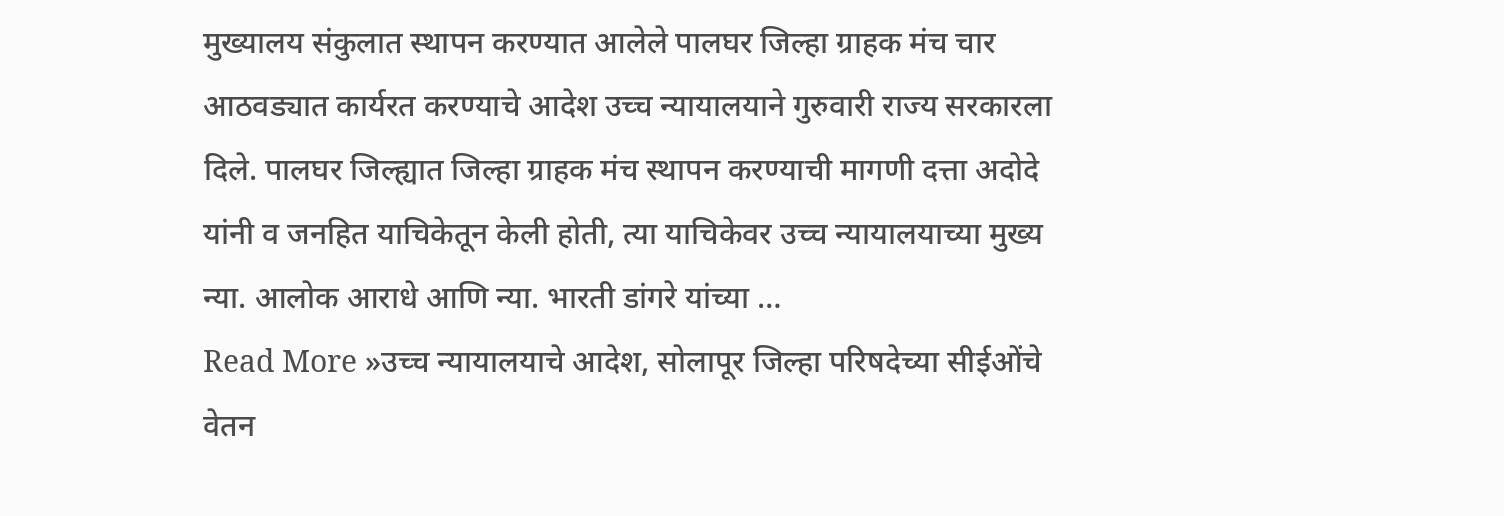मुख्यालय संकुलात स्थापन करण्यात आलेले पालघर जिल्हा ग्राहक मंच चार आठवड्यात कार्यरत करण्याचे आदेश उच्च न्यायालयाने गुरुवारी राज्य सरकारला दिले. पालघर जिल्ह्यात जिल्हा ग्राहक मंच स्थापन करण्याची मागणी दत्ता अदोदे यांनी व जनहित याचिकेतून केली होती, त्या याचिकेवर उच्च न्यायालयाच्या मुख्य न्या. आलोक आराधे आणि न्या. भारती डांगरे यांच्या …
Read More »उच्च न्यायालयाचे आदेश, सोलापूर जिल्हा परिषदेच्या सीईओंचे वेतन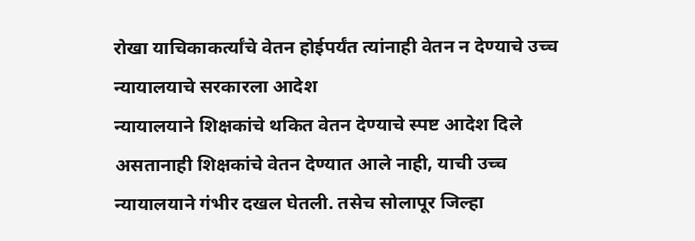रोखा याचिकाकर्त्यांचे वेतन होईपर्यंत त्यांनाही वेतन न देण्याचे उच्च न्यायालयाचे सरकारला आदेश
न्यायालयाने शिक्षकांचे थकित वेतन देण्याचे स्पष्ट आदेश दिले असतानाही शिक्षकांचे वेतन देण्यात आले नाही, याची उच्च न्यायालयाने गंभीर दखल घेतली. तसेच सोलापूर जिल्हा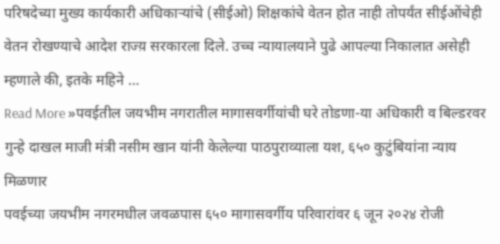परिषदेच्या मुख्य कार्यकारी अधिकाऱ्यांचे (सीईओ) शिक्षकांचे वेतन होत नाही तोपर्यंत सीईओंचेही वेतन रोखण्याचे आदेश राज्य़ सरकारला दिले. उच्च न्यायालयाने पुढे आपल्या निकालात असेही म्हणाले की, इतके महिने …
Read More »पवईतील जयभीम नगरातील मागासवर्गीयांची घरे तोडणा-या अधिकारी व बिल्डरवर गुन्हे दाखल माजी मंत्री नसीम खान यांनी केलेल्या पाठपुराव्याला यश, ६५० कुटुंबियांना न्याय मिळणार
पवईच्या जयभीम नगरमधील जवळपास ६५० मागासवर्गीय परिवारांवर ६ जून २०२४ रोजी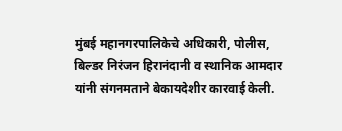मुंबई महानगरपालिकेचे अधिकारी, पोलीस, बिल्डर निरंजन हिरानंदानी व स्थानिक आमदार यांनी संगनमताने बेकायदेशीर कारवाई केली.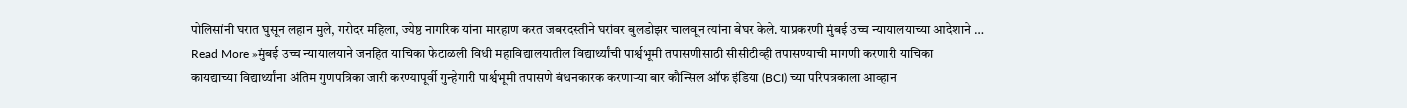पोलिसांनी घरात घुसून लहान मुले, गरोदर महिला, ज्येष्ठ नागरिक यांना मारहाण करत जबरदस्तीने घरांवर बुलडोझर चालवून त्यांना बेघर केले. याप्रकरणी मुंबई उच्च न्यायालयाच्या आदेशाने …
Read More »मुंबई उच्च न्यायालयाने जनहित याचिका फेटाळली विधी महाविद्यालयातील विद्यार्थ्यांची पार्श्वभूमी तपासणीसाठी सीसीटीव्ही तपासण्याची मागणी करणारी याचिका
कायद्याच्या विद्यार्थ्यांना अंतिम गुणपत्रिका जारी करण्यापूर्वी गुन्हेगारी पार्श्वभूमी तपासणे बंधनकारक करणाऱ्या बार कौन्सिल ऑफ इंडिया (BCI) च्या परिपत्रकाला आव्हान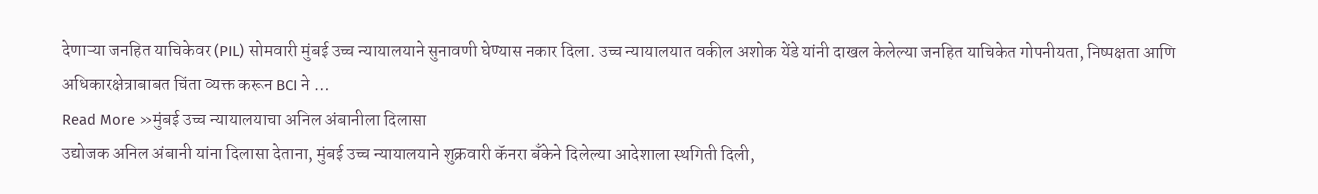देणाऱ्या जनहित याचिकेवर (PIL) सोमवारी मुंबई उच्च न्यायालयाने सुनावणी घेण्यास नकार दिला. उच्च न्यायालयात वकील अशोक येंडे यांनी दाखल केलेल्या जनहित याचिकेत गोपनीयता, निष्पक्षता आणि अधिकारक्षेत्राबाबत चिंता व्यक्त करून BCI ने …
Read More »मुंबई उच्च न्यायालयाचा अनिल अंबानीला दिलासा
उद्योजक अनिल अंबानी यांना दिलासा देताना, मुंबई उच्च न्यायालयाने शुक्रवारी कॅनरा बँकेने दिलेल्या आदेशाला स्थगिती दिली,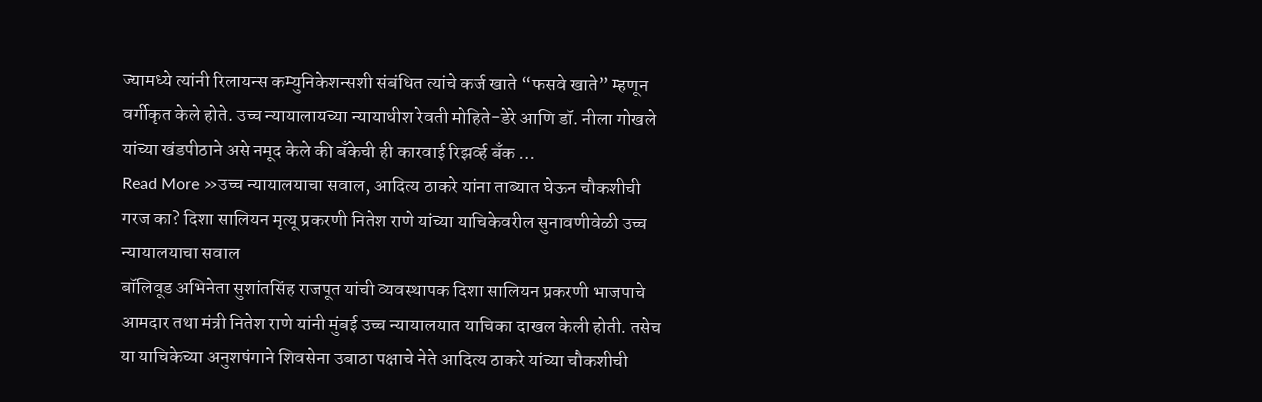ज्यामध्ये त्यांनी रिलायन्स कम्युनिकेशन्सशी संबंधित त्यांचे कर्ज खाते “फसवे खाते” म्हणून वर्गीकृत केले होते. उच्च न्यायालायच्या न्यायाधीश रेवती मोहिते-डेरे आणि डॉ. नीला गोखले यांच्या खंडपीठाने असे नमूद केले की बँकेची ही कारवाई रिझर्व्ह बँक …
Read More »उच्च न्यायालयाचा सवाल, आदित्य ठाकरे यांना ताब्यात घेऊन चौकशीची गरज का? दिशा सालियन मृत्यू प्रकरणी नितेश राणे यांच्या याचिकेवरील सुनावणीवेळी उच्च न्यायालयाचा सवाल
बॉलिवूड अभिनेता सुशांतसिंह राजपूत यांची व्यवस्थापक दिशा सालियन प्रकरणी भाजपाचे आमदार तथा मंत्री नितेश राणे यांनी मुंबई उच्च न्यायालयात याचिका दाखल केली होती. तसेच या याचिकेच्या अनुशषंगाने शिवसेना उबाठा पक्षाचे नेते आदित्य ठाकरे यांच्या चौकशीची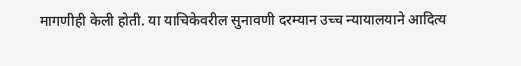मागणीही केली होती. या याचिकेवरील सुनावणी दरम्यान उच्च न्यायालयाने आदित्य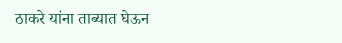ठाकरे यांना ताब्यात घेऊन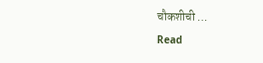चौकशीची …
Read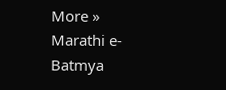More »
Marathi e-Batmya